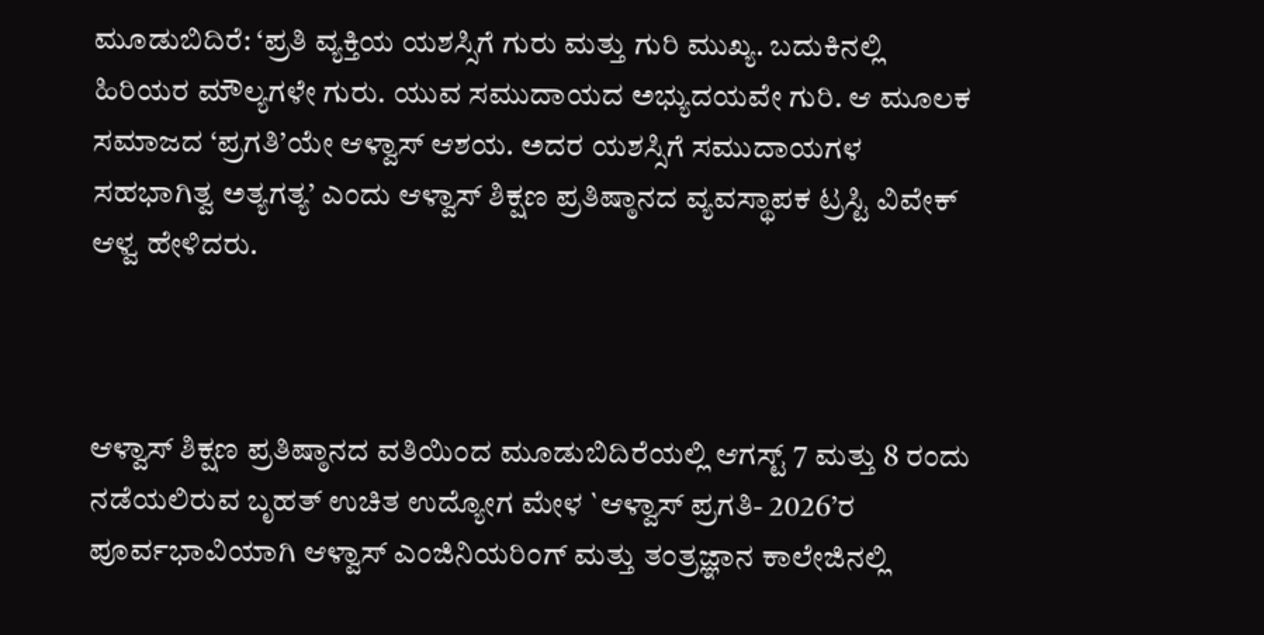ಮೂಡುಬಿದಿರೆ: ‘ಪ್ರತಿ ವ್ಯಕ್ತಿಯ ಯಶಸ್ಸಿಗೆ ಗುರು ಮತ್ತು ಗುರಿ ಮುಖ್ಯ. ಬದುಕಿನಲ್ಲಿ ಹಿರಿಯರ ಮೌಲ್ಯಗಳೇ ಗುರು. ಯುವ ಸಮುದಾಯದ ಅಭ್ಯುದಯವೇ ಗುರಿ. ಆ ಮೂಲಕ ಸಮಾಜದ ‘ಪ್ರಗತಿ’ಯೇ ಆಳ್ವಾಸ್ ಆಶಯ. ಅದರ ಯಶಸ್ಸಿಗೆ ಸಮುದಾಯಗಳ ಸಹಭಾಗಿತ್ವ ಅತ್ಯಗತ್ಯ’ ಎಂದು ಆಳ್ವಾಸ್ ಶಿಕ್ಷಣ ಪ್ರತಿಷ್ಠಾನದ ವ್ಯವಸ್ಥಾಪಕ ಟ್ರಸ್ಟಿ ವಿವೇಕ್ ಆಳ್ವ ಹೇಳಿದರು.



ಆಳ್ವಾಸ್ ಶಿಕ್ಷಣ ಪ್ರತಿಷ್ಠಾನದ ವತಿಯಿಂದ ಮೂಡುಬಿದಿರೆಯಲ್ಲಿ ಆಗಸ್ಟ್ 7 ಮತ್ತು 8 ರಂದು ನಡೆಯಲಿರುವ ಬೃಹತ್ ಉಚಿತ ಉದ್ಯೋಗ ಮೇಳ `ಆಳ್ವಾಸ್ ಪ್ರಗತಿ- 2026’ರ ಪೂರ್ವಭಾವಿಯಾಗಿ ಆಳ್ವಾಸ್ ಎಂಜಿನಿಯರಿಂಗ್ ಮತ್ತು ತಂತ್ರಜ್ಞಾನ ಕಾಲೇಜಿನಲ್ಲಿ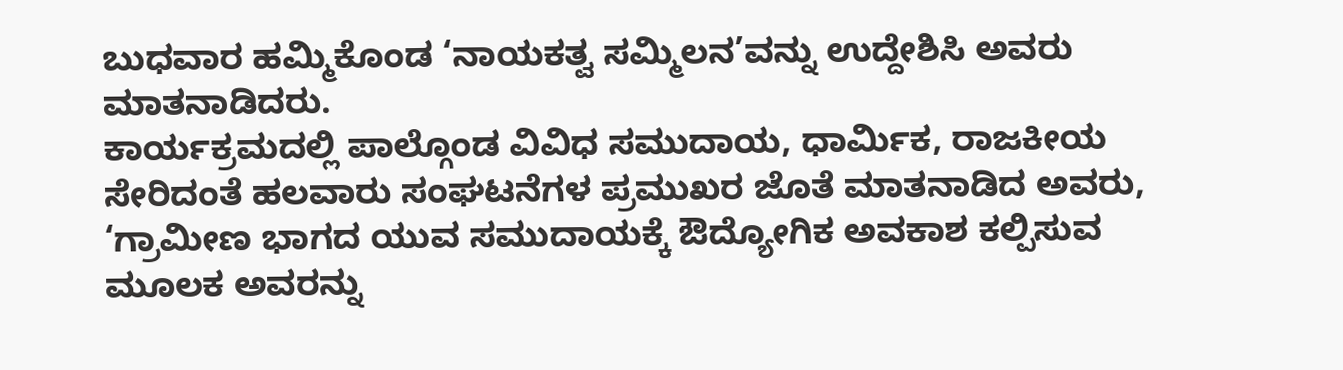ಬುಧವಾರ ಹಮ್ಮಿಕೊಂಡ ‘ನಾಯಕತ್ವ ಸಮ್ಮಿಲನ’ವನ್ನು ಉದ್ದೇಶಿಸಿ ಅವರು ಮಾತನಾಡಿದರು.
ಕಾರ್ಯಕ್ರಮದಲ್ಲಿ ಪಾಲ್ಗೊಂಡ ವಿವಿಧ ಸಮುದಾಯ, ಧಾರ್ಮಿಕ, ರಾಜಕೀಯ ಸೇರಿದಂತೆ ಹಲವಾರು ಸಂಘಟನೆಗಳ ಪ್ರಮುಖರ ಜೊತೆ ಮಾತನಾಡಿದ ಅವರು, ‘ಗ್ರಾಮೀಣ ಭಾಗದ ಯುವ ಸಮುದಾಯಕ್ಕೆ ಔದ್ಯೋಗಿಕ ಅವಕಾಶ ಕಲ್ಪಿಸುವ ಮೂಲಕ ಅವರನ್ನು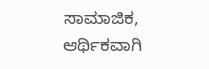ಸಾಮಾಜಿಕ, ಆರ್ಥಿಕವಾಗಿ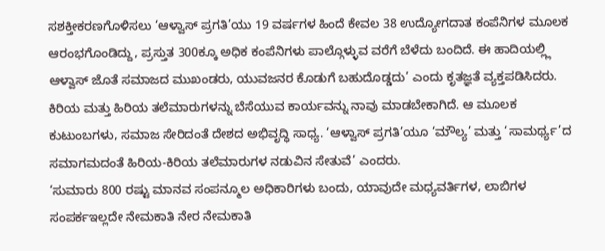ಸಶಕ್ತೀಕರಣಗೊಳಿಸಲು ‘ಆಳ್ವಾಸ್ ಪ್ರಗತಿ’ಯು 19 ವರ್ಷಗಳ ಹಿಂದೆ ಕೇವಲ 38 ಉದ್ಯೋಗದಾತ ಕಂಪೆನಿಗಳ ಮೂಲಕ ಆರಂಭಗೊಂಡಿದ್ದು, ಪ್ರಸ್ತುತ 300ಕ್ಕೂ ಅಧಿಕ ಕಂಪೆನಿಗಳು ಪಾಲ್ಗೊಳ್ಳುವ ವರೆಗೆ ಬೆಳೆದು ಬಂದಿದೆ. ಈ ಹಾದಿಯಲ್ಲ್ಲಿ ಆಳ್ವಾಸ್ ಜೊತೆ ಸಮಾಜದ ಮುಖಂಡರು, ಯುವಜನರ ಕೊಡುಗೆ ಬಹುದೊಡ್ಡದು’ ಎಂದು ಕೃತಜ್ಞತೆ ವ್ಯಕ್ತಪಡಿಸಿದರು.
ಕಿರಿಯ ಮತ್ತು ಹಿರಿಯ ತಲೆಮಾರುಗಳನ್ನು ಬೆಸೆಯುವ ಕಾರ್ಯವನ್ನು ನಾವು ಮಾಡಬೇಕಾಗಿದೆ. ಆ ಮೂಲಕ ಕುಟುಂಬಗಳು, ಸಮಾಜ ಸೇರಿದಂತೆ ದೇಶದ ಅಭಿವೃದ್ಧಿ ಸಾಧ್ಯ. ‘ಆಳ್ವಾಸ್ ಪ್ರಗತಿ’ಯೂ ‘ಮೌಲ್ಯ’ ಮತ್ತು ‘ಸಾಮರ್ಥ್ಯ’ದ ಸಮಾಗಮದಂತೆ ಹಿರಿಯ-ಕಿರಿಯ ತಲೆಮಾರುಗಳ ನಡುವಿನ ಸೇತುವೆ’ ಎಂದರು.
‘ಸುಮಾರು 800 ರಷ್ಟು ಮಾನವ ಸಂಪನ್ಮೂಲ ಅಧಿಕಾರಿಗಳು ಬಂದು, ಯಾವುದೇ ಮಧ್ಯವರ್ತಿಗಳ, ಲಾಬಿಗಳ ಸಂಪರ್ಕಇಲ್ಲದೇ ನೇಮಕಾತಿ ನೇರ ನೇಮಕಾತಿ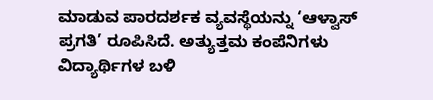ಮಾಡುವ ಪಾರದರ್ಶಕ ವ್ಯವಸ್ಥೆಯನ್ನು ‘ಆಳ್ವಾಸ್ ಪ್ರಗತಿ’ ರೂಪಿಸಿದೆ. ಅತ್ಯುತ್ತಮ ಕಂಪೆನಿಗಳು ವಿದ್ಯಾರ್ಥಿಗಳ ಬಳಿ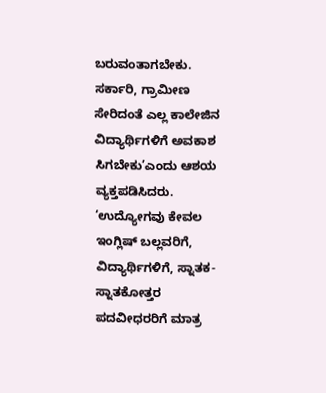ಬರುವಂತಾಗಬೇಕು. ಸರ್ಕಾರಿ, ಗ್ರಾಮೀಣ ಸೇರಿದಂತೆ ಎಲ್ಲ ಕಾಲೇಜಿನ ವಿದ್ಯಾರ್ಥಿಗಳಿಗೆ ಅವಕಾಶ ಸಿಗಬೇಕು’ಎಂದು ಆಶಯ ವ್ಯಕ್ತಪಡಿಸಿದರು.
‘ಉದ್ಯೋಗವು ಕೇವಲ ಇಂಗ್ಲಿಷ್ ಬಲ್ಲವರಿಗೆ, ವಿದ್ಯಾರ್ಥಿಗಳಿಗೆ, ಸ್ನಾತಕ-ಸ್ನಾತಕೋತ್ತರ ಪದವೀಧರರಿಗೆ ಮಾತ್ರ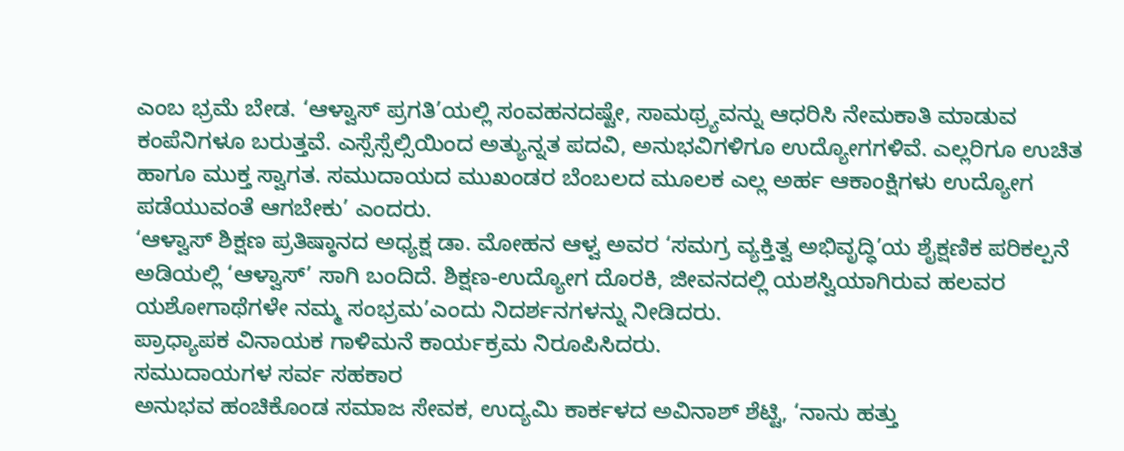ಎಂಬ ಭ್ರಮೆ ಬೇಡ. ‘ಆಳ್ವಾಸ್ ಪ್ರಗತಿ’ಯಲ್ಲಿ ಸಂವಹನದಷ್ಟೇ, ಸಾಮಥ್ರ್ಯವನ್ನು ಆಧರಿಸಿ ನೇಮಕಾತಿ ಮಾಡುವ ಕಂಪೆನಿಗಳೂ ಬರುತ್ತವೆ. ಎಸ್ಸೆಸ್ಸೆಲ್ಸಿಯಿಂದ ಅತ್ಯುನ್ನತ ಪದವಿ, ಅನುಭವಿಗಳಿಗೂ ಉದ್ಯೋಗಗಳಿವೆ. ಎಲ್ಲರಿಗೂ ಉಚಿತ ಹಾಗೂ ಮುಕ್ತ ಸ್ವಾಗತ. ಸಮುದಾಯದ ಮುಖಂಡರ ಬೆಂಬಲದ ಮೂಲಕ ಎಲ್ಲ ಅರ್ಹ ಆಕಾಂಕ್ಷಿಗಳು ಉದ್ಯೋಗ ಪಡೆಯುವಂತೆ ಆಗಬೇಕು’ ಎಂದರು.
‘ಆಳ್ವಾಸ್ ಶಿಕ್ಷಣ ಪ್ರತಿಷ್ಠಾನದ ಅಧ್ಯಕ್ಷ ಡಾ. ಮೋಹನ ಆಳ್ವ ಅವರ ‘ಸಮಗ್ರ ವ್ಯಕ್ತಿತ್ವ ಅಭಿವೃದ್ಧಿ’ಯ ಶೈಕ್ಷಣಿಕ ಪರಿಕಲ್ಪನೆ ಅಡಿಯಲ್ಲಿ ‘ಆಳ್ವಾಸ್’ ಸಾಗಿ ಬಂದಿದೆ. ಶಿಕ್ಷಣ-ಉದ್ಯೋಗ ದೊರಕಿ, ಜೀವನದಲ್ಲಿ ಯಶಸ್ವಿಯಾಗಿರುವ ಹಲವರ ಯಶೋಗಾಥೆಗಳೇ ನಮ್ಮ ಸಂಭ್ರಮ’ಎಂದು ನಿದರ್ಶನಗಳನ್ನು ನೀಡಿದರು.
ಪ್ರಾಧ್ಯಾಪಕ ವಿನಾಯಕ ಗಾಳಿಮನೆ ಕಾರ್ಯಕ್ರಮ ನಿರೂಪಿಸಿದರು.
ಸಮುದಾಯಗಳ ಸರ್ವ ಸಹಕಾರ
ಅನುಭವ ಹಂಚಿಕೊಂಡ ಸಮಾಜ ಸೇವಕ, ಉದ್ಯಮಿ ಕಾರ್ಕಳದ ಅವಿನಾಶ್ ಶೆಟ್ಟಿ, ‘ನಾನು ಹತ್ತು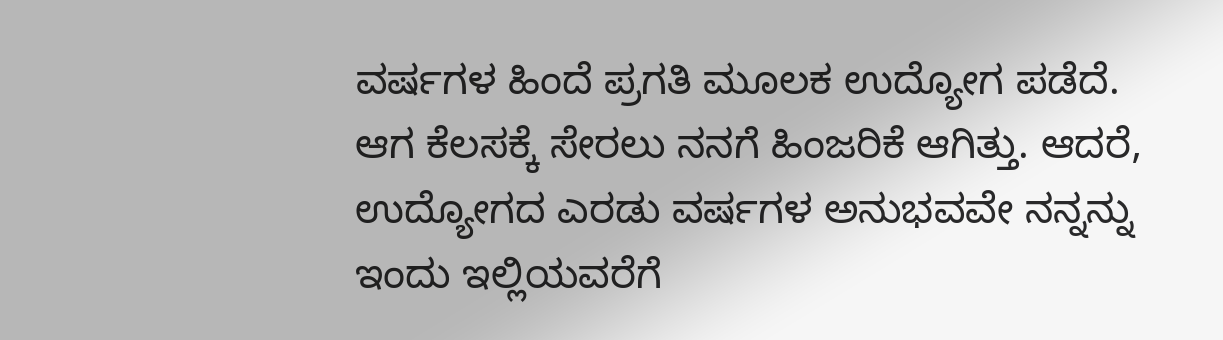ವರ್ಷಗಳ ಹಿಂದೆ ಪ್ರಗತಿ ಮೂಲಕ ಉದ್ಯೋಗ ಪಡೆದೆ. ಆಗ ಕೆಲಸಕ್ಕೆ ಸೇರಲು ನನಗೆ ಹಿಂಜರಿಕೆ ಆಗಿತ್ತು. ಆದರೆ, ಉದ್ಯೋಗದ ಎರಡು ವರ್ಷಗಳ ಅನುಭವವೇ ನನ್ನನ್ನು ಇಂದು ಇಲ್ಲಿಯವರೆಗೆ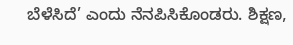ಬೆಳೆಸಿದೆ’ ಎಂದು ನೆನಪಿಸಿಕೊಂಡರು. ಶಿಕ್ಷಣ,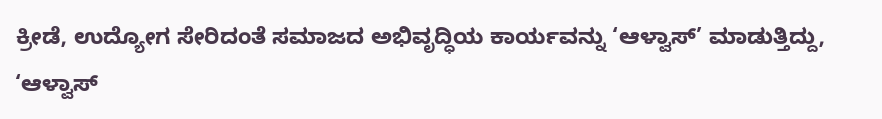ಕ್ರೀಡೆ, ಉದ್ಯೋಗ ಸೇರಿದಂತೆ ಸಮಾಜದ ಅಭಿವೃದ್ಧಿಯ ಕಾರ್ಯವನ್ನು ‘ಆಳ್ವಾಸ್’ ಮಾಡುತ್ತಿದ್ದು, ‘ಆಳ್ವಾಸ್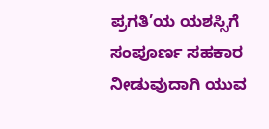ಪ್ರಗತಿ’ಯ ಯಶಸ್ಸಿಗೆ ಸಂಪೂರ್ಣ ಸಹಕಾರ ನೀಡುವುದಾಗಿ ಯುವ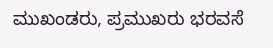ಮುಖಂಡರು, ಪ್ರಮುಖರು ಭರವಸೆ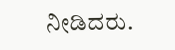ನೀಡಿದರು.